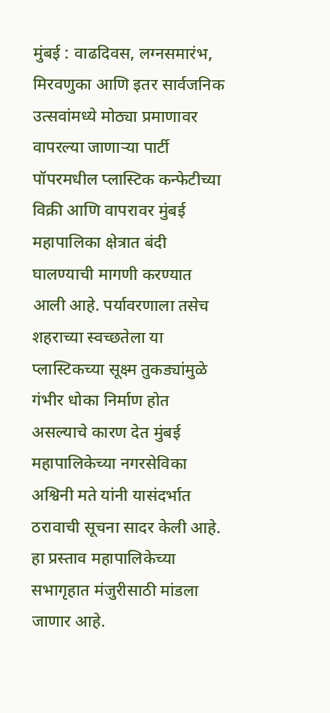मुंबई : वाढदिवस, लग्नसमारंभ, मिरवणुका आणि इतर सार्वजनिक उत्सवांमध्ये मोठ्या प्रमाणावर वापरल्या जाणाऱ्या पार्टी पॉपरमधील प्लास्टिक कन्फेटीच्या विक्री आणि वापरावर मुंबई महापालिका क्षेत्रात बंदी घालण्याची मागणी करण्यात आली आहे. पर्यावरणाला तसेच शहराच्या स्वच्छतेला या प्लास्टिकच्या सूक्ष्म तुकड्यांमुळे गंभीर धोका निर्माण होत असल्याचे कारण देत मुंबई महापालिकेच्या नगरसेविका अश्विनी मते यांनी यासंदर्भात ठरावाची सूचना सादर केली आहे. हा प्रस्ताव महापालिकेच्या सभागृहात मंजुरीसाठी मांडला जाणार आहे.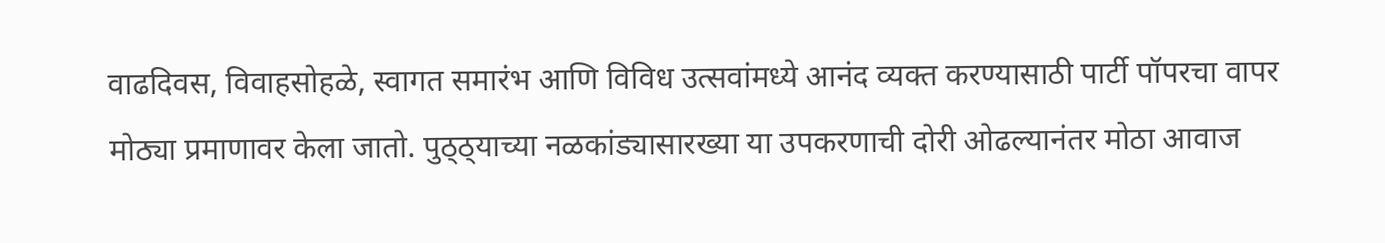वाढदिवस, विवाहसोहळे, स्वागत समारंभ आणि विविध उत्सवांमध्ये आनंद व्यक्त करण्यासाठी पार्टी पॉपरचा वापर मोठ्या प्रमाणावर केला जातो. पुठ्ठ्याच्या नळकांड्यासारख्या या उपकरणाची दोरी ओढल्यानंतर मोठा आवाज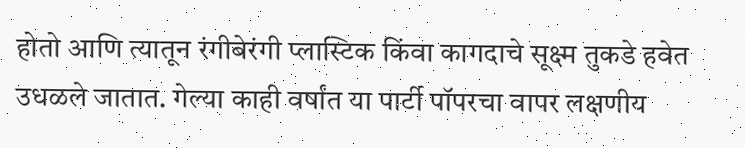होतो आणि त्यातून रंगीबेरंगी प्लास्टिक किंवा कागदाचे सूक्ष्म तुकडे हवेत उधळले जातात. गेल्या काही वर्षांत या पार्टी पॉपरचा वापर लक्षणीय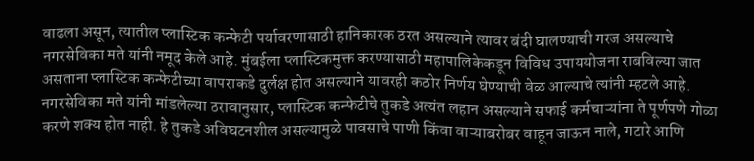वाढला असून, त्यातील प्लास्टिक कन्फेटी पर्यावरणासाठी हानिकारक ठरत असल्याने त्यावर बंदी घालण्याची गरज असल्याचे नगरसेविका मते यांनी नमूद केले आहे. मुंबईला प्लास्टिकमुक्त करण्यासाठी महापालिकेकडून विविध उपाययोजना राबविल्या जात असताना प्लास्टिक कन्फेटीच्या वापराकडे दुर्लक्ष होत असल्याने यावरही कठोर निर्णय घेण्याची वेळ आल्याचे त्यांनी म्हटले आहे.
नगरसेविका मते यांनी मांडलेल्या ठरावानुसार, प्लास्टिक कन्फेटीचे तुकडे अत्यंत लहान असल्याने सफाई कर्मचाऱ्यांना ते पूर्णपणे गोळा करणे शक्य होत नाही. हे तुकडे अविघटनशील असल्यामुळे पावसाचे पाणी किंवा वाऱ्याबरोबर वाहून जाऊन नाले, गटारे आणि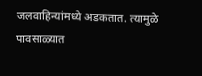जलवाहिन्यांमध्ये अडकतात. त्यामुळे पावसाळ्यात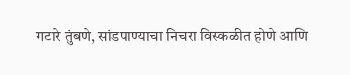गटारे तुंबणे, सांडपाण्याचा निचरा विस्कळीत होणे आणि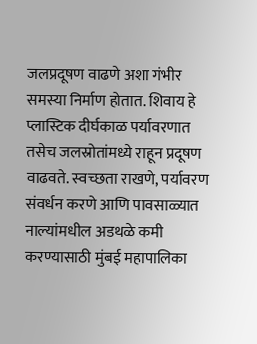जलप्रदूषण वाढणे अशा गंभीर समस्या निर्माण होतात. शिवाय हे प्लास्टिक दीर्घकाळ पर्यावरणात तसेच जलस्रोतांमध्ये राहून प्रदूषण वाढवते. स्वच्छता राखणे, पर्यावरण संवर्धन करणे आणि पावसाळ्यात नाल्यांमधील अडथळे कमी करण्यासाठी मुंबई महापालिका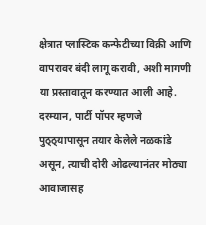क्षेत्रात प्लास्टिक कन्फेटीच्या विक्री आणि वापरावर बंदी लागू करावी, अशी मागणी या प्रस्तावातून करण्यात आली आहे. दरम्यान, पार्टी पॉपर म्हणजे पुठ्ठ्यापासून तयार केलेले नळकांडे असून, त्याची दोरी ओढल्यानंतर मोठ्या आवाजासह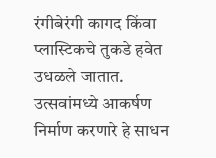रंगीबेरंगी कागद किंवा प्लास्टिकचे तुकडे हवेत उधळले जातात. उत्सवांमध्ये आकर्षण निर्माण करणारे हे साधन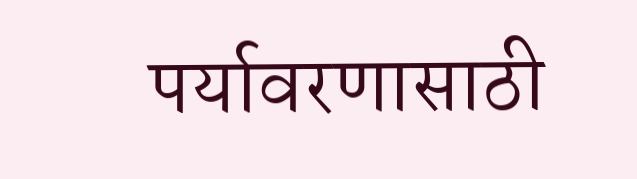पर्यावरणासाठी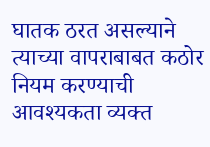घातक ठरत असल्याने त्याच्या वापराबाबत कठोर नियम करण्याची आवश्यकता व्यक्त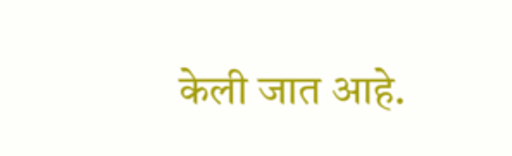केली जात आहे.